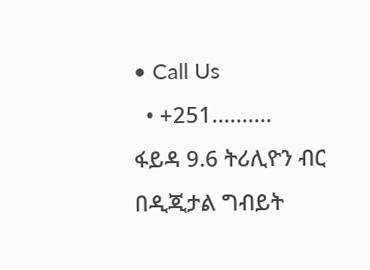• Call Us
  • +251..........
ፋይዳ 9.6 ትሪሊዮን ብር በዲጂታል ግብይት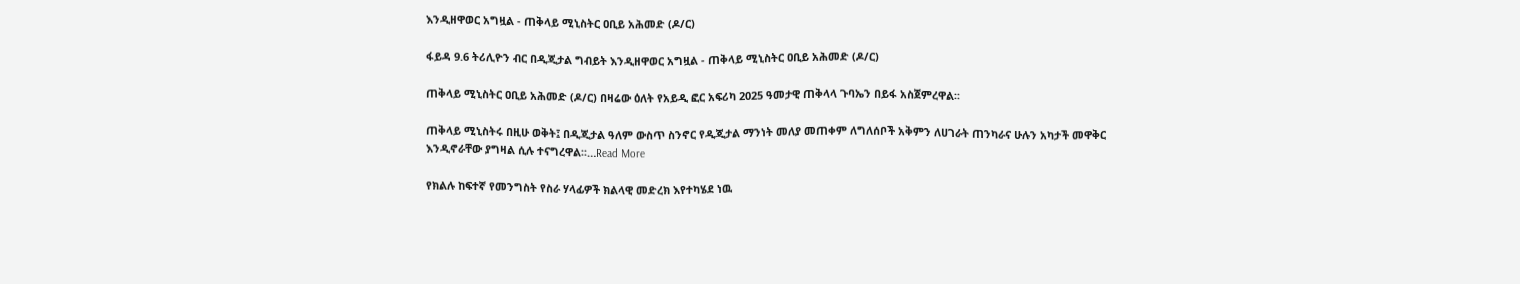እንዲዘዋወር አግዟል - ጠቅላይ ሚኒስትር ዐቢይ አሕመድ (ዶ/ር)

ፋይዳ 9.6 ትሪሊዮን ብር በዲጂታል ግብይት እንዲዘዋወር አግዟል - ጠቅላይ ሚኒስትር ዐቢይ አሕመድ (ዶ/ር)

ጠቅላይ ሚኒስትር ዐቢይ አሕመድ (ዶ/ር) በዛሬው ዕለት የአይዲ ፎር አፍሪካ 2025 ዓመታዊ ጠቅላላ ጉባኤን በይፋ አስጀምረዋል፡፡

ጠቅላይ ሚኒስትሩ በዚሁ ወቅት፤ በዲጂታል ዓለም ውስጥ ስንኖር የዲጂታል ማንነት መለያ መጠቀም ለግለሰቦች አቅምን ለሀገራት ጠንካራና ሁሉን አካታች መዋቅር እንዲኖራቸው ያግዛል ሲሉ ተናግረዋል፡፡…Read More

የክልሉ ከፍተኛ የመንግስት የስራ ሃላፊዎች ክልላዊ መድረክ እየተካሄደ ነዉ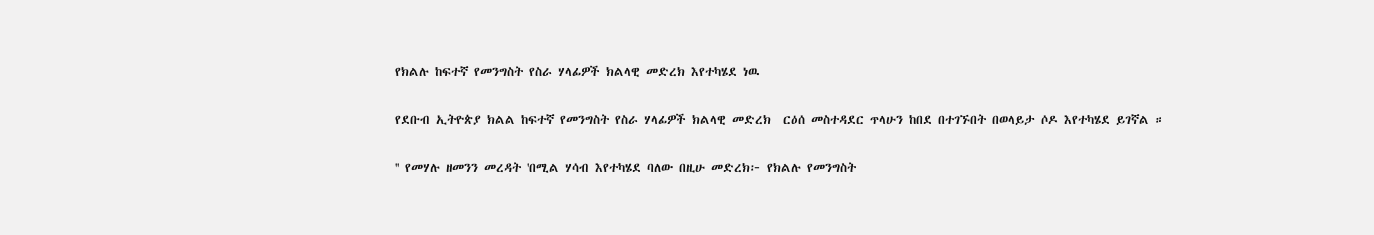የክልሉ ከፍተኛ የመንግስት የስራ ሃላፊዎች ክልላዊ መድረክ እየተካሄደ ነዉ

የደቡብ ኢትዮጵያ ክልል ከፍተኛ የመንግስት የስራ ሃላፊዎች ክልላዊ መድረክ  ርዕሰ መስተዳደር ጥላሁን ከበደ በተገኙበት በወላይታ ሶዶ እየተካሄደ ይገኛል ።

'' የመሃሉ ዘመንን መረዳት 'በሚል ሃሳብ እየተካሄደ ባለው በዚሁ መድረክ፦ የክልሉ የመንግስት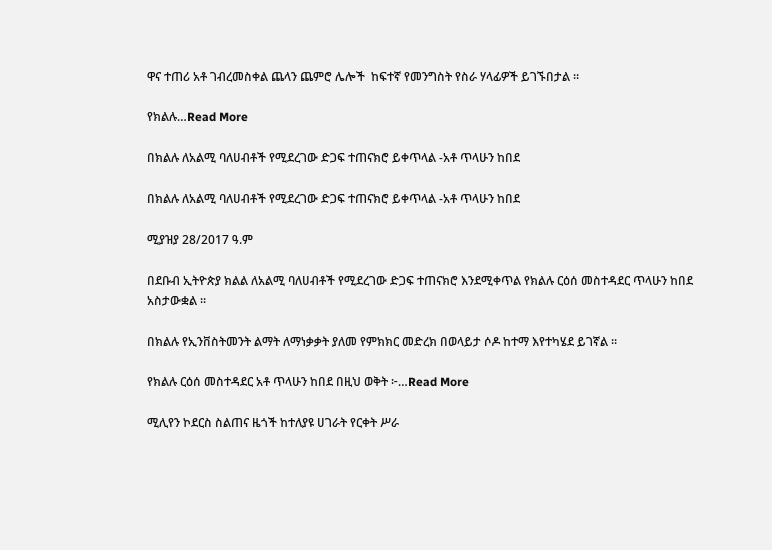ዋና ተጠሪ አቶ ገብረመስቀል ጨላን ጨምሮ ሌሎች  ከፍተኛ የመንግስት የስራ ሃላፊዎች ይገኙበታል ።

የክልሉ…Read More

በክልሉ ለአልሚ ባለሀብቶች የሚደረገው ድጋፍ ተጠናክሮ ይቀጥላል -አቶ ጥላሁን ከበደ

በክልሉ ለአልሚ ባለሀብቶች የሚደረገው ድጋፍ ተጠናክሮ ይቀጥላል -አቶ ጥላሁን ከበደ

ሚያዝያ 28/2017 ዓ.ም

በደቡብ ኢትዮጵያ ክልል ለአልሚ ባለሀብቶች የሚደረገው ድጋፍ ተጠናክሮ እንደሚቀጥል የክልሉ ርዕሰ መስተዳደር ጥላሁን ከበደ አስታውቋል ።

በክልሉ የኢንቨስትመንት ልማት ለማነቃቃት ያለመ የምክክር መድረክ በወላይታ ሶዶ ከተማ እየተካሄደ ይገኛል ።

የክልሉ ርዕሰ መስተዳደር አቶ ጥላሁን ከበደ በዚህ ወቅት ፦…Read More

ሚሊየን ኮደርስ ስልጠና ዜጎች ከተለያዩ ሀገራት የርቀት ሥራ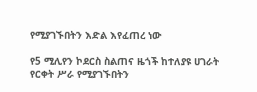የሚያገኙበትን እድል እየፈጠረ ነው

የ5 ሚሊየን ኮደርስ ስልጠና ዜጎች ከተለያዩ ሀገራት የርቀት ሥራ የሚያገኙበትን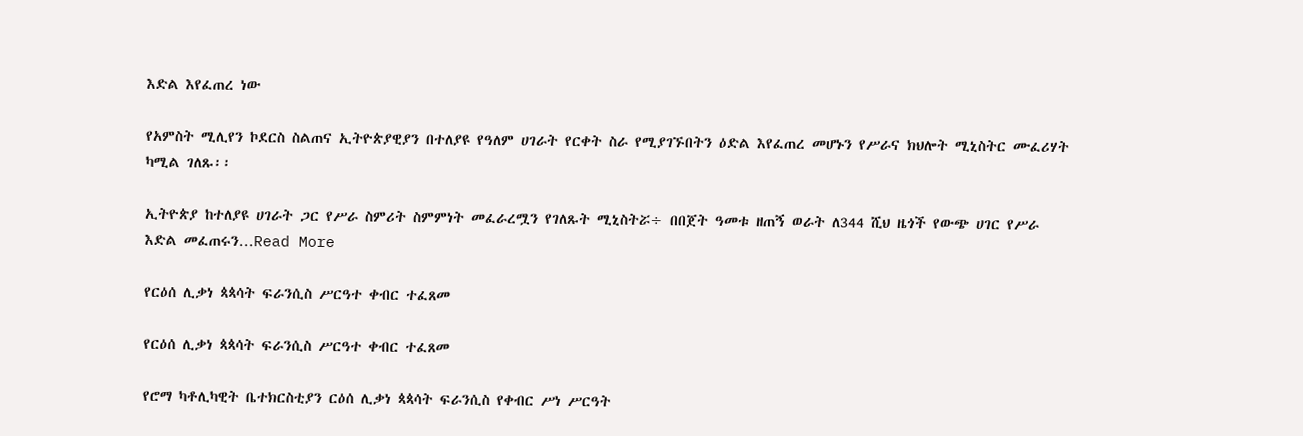እድል እየፈጠረ ነው

የአምስት ሚሊየን ኮደርስ ስልጠና ኢትዮጵያዊያን በተለያዩ የዓለም ሀገራት የርቀት ስራ የሚያገኙበትን ዕድል እየፈጠረ መሆኑን የሥራና ክህሎት ሚኒስትር ሙፈሪሃት ካሚል ገለጹ፡፡

ኢትዮጵያ ከተለያዩ ሀገራት ጋር የሥራ ስምሪት ስምምነት መፈራረሟን የገለጹት ሚኒስትሯ÷ በበጀት ዓመቱ ዘጠኝ ወራት ለ344 ሺህ ዜጎች የውጭ ሀገር የሥራ እድል መፈጠሩን…Read More

የርዕሰ ሊቃነ ጳጳሳት ፍራንሲስ ሥርዓተ ቀብር ተፈጸመ

የርዕሰ ሊቃነ ጳጳሳት ፍራንሲስ ሥርዓተ ቀብር ተፈጸመ

የሮማ ካቶሊካዊት ቤተክርስቲያን ርዕሰ ሊቃነ ጳጳሳት ፍራንሲስ የቀብር ሥነ ሥርዓት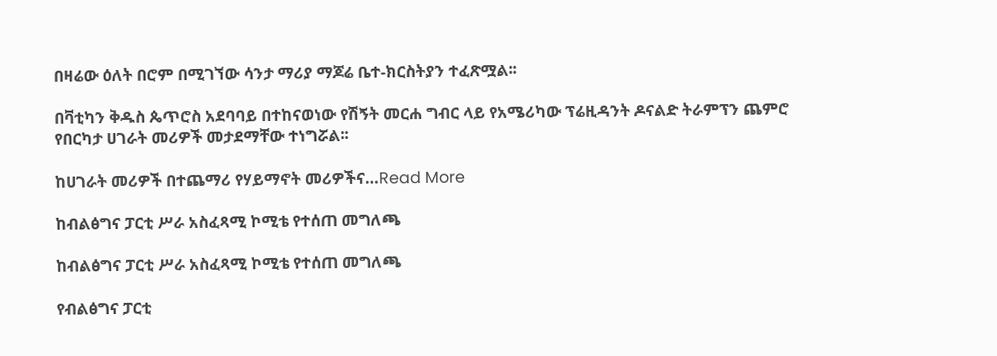በዛሬው ዕለት በሮም በሚገኘው ሳንታ ማሪያ ማጆሬ ቤተ-ክርስትያን ተፈጽሟል፡፡

በቫቲካን ቅዱስ ጴጥሮስ አደባባይ በተከናወነው የሽኝት መርሐ ግብር ላይ የአሜሪካው ፕሬዚዳንት ዶናልድ ትራምፕን ጨምሮ የበርካታ ሀገራት መሪዎች መታደማቸው ተነግሯል፡፡

ከሀገራት መሪዎች በተጨማሪ የሃይማኖት መሪዎችና…Read More

ከብልፅግና ፓርቲ ሥራ አስፈጻሚ ኮሚቴ የተሰጠ መግለጫ

ከብልፅግና ፓርቲ ሥራ አስፈጻሚ ኮሚቴ የተሰጠ መግለጫ

የብልፅግና ፓርቲ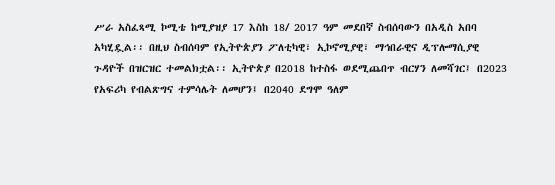ሥራ አስፈጻሚ ኮሚቴ ከሚያዝያ 17 እስከ 18/ 2017 ዓም መደበኛ ስብሰባውን በአዲስ አበባ አካሂዷል፡፡ በዚህ ስብሰባም የኢትዮጵያን ፖለቲካዊ፣ ኢኮኖሚያዊ፣ ማኅበራዊና ዲፕሎማሲያዊ ጉዳዮች በዝርዝር ተመልክቷል፡፡ ኢትዮጵያ በ2018 ከተስፋ ወደሚጨበጥ ብርሃን ለመሻገር፤ በ2023 የአፍሪካ የብልጽግና ተምሳሌት ለመሆን፤ በ2040 ደግሞ ዓለም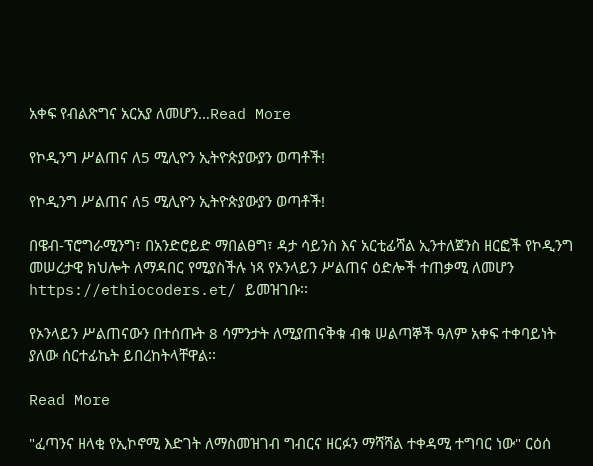አቀፍ የብልጽግና አርአያ ለመሆን…Read More

የኮዲንግ ሥልጠና ለ5 ሚሊዮን ኢትዮጵያውያን ወጣቶች!

የኮዲንግ ሥልጠና ለ5 ሚሊዮን ኢትዮጵያውያን ወጣቶች!

በዌብ-ፕሮግራሚንግ፣ በአንድሮይድ ማበልፀግ፣ ዳታ ሳይንስ እና አርቲፊሻል ኢንተለጀንስ ዘርፎች የኮዲንግ መሠረታዊ ክህሎት ለማዳበር የሚያስችሉ ነጻ የኦንላይን ሥልጠና ዕድሎች ተጠቃሚ ለመሆን https://ethiocoders.et/ ይመዝገቡ፡፡

የኦንላይን ሥልጠናውን በተሰጡት 8 ሳምንታት ለሚያጠናቅቁ ብቁ ሠልጣኞች ዓለም አቀፍ ተቀባይነት ያለው ሰርተፊኬት ይበረከትላቸዋል፡፡

Read More

"ፈጣንና ዘላቂ የኢኮኖሚ እድገት ለማስመዝገብ ግብርና ዘርፉን ማሻሻል ተቀዳሚ ተግባር ነው" ርዕሰ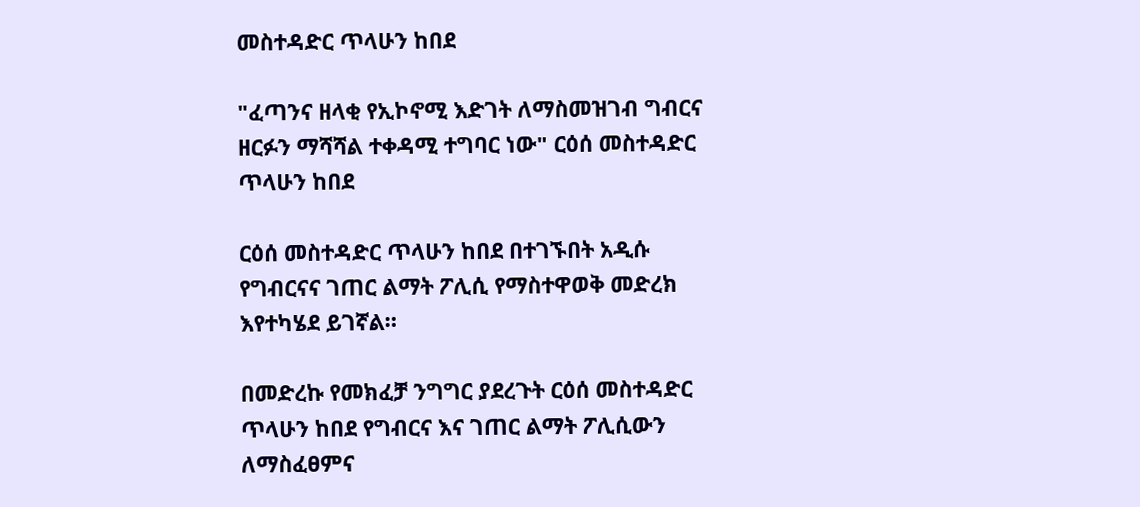መስተዳድር ጥላሁን ከበደ

"ፈጣንና ዘላቂ የኢኮኖሚ እድገት ለማስመዝገብ ግብርና ዘርፉን ማሻሻል ተቀዳሚ ተግባር ነው" ርዕሰ መስተዳድር ጥላሁን ከበደ

ርዕሰ መስተዳድር ጥላሁን ከበደ በተገኙበት አዲሱ የግብርናና ገጠር ልማት ፖሊሲ የማስተዋወቅ መድረክ እየተካሄደ ይገኛል።

በመድረኩ የመክፈቻ ንግግር ያደረጉት ርዕሰ መስተዳድር ጥላሁን ከበደ የግብርና እና ገጠር ልማት ፖሊሲውን ለማስፈፀምና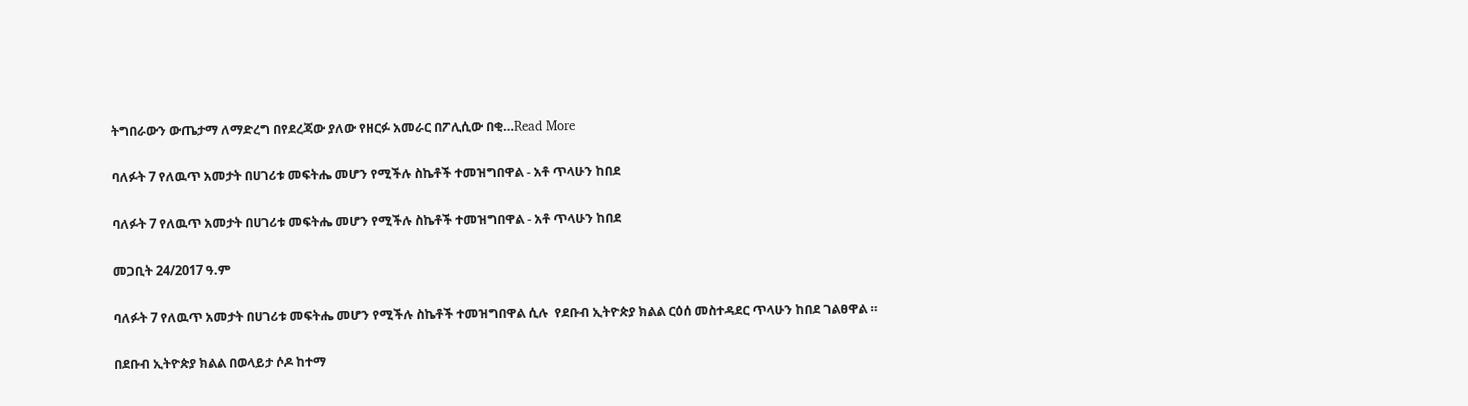ትግበራውን ውጤታማ ለማድረግ በየደረጃው ያለው የዘርፉ አመራር በፖሊሲው በቂ…Read More

ባለፉት 7 የለዉጥ አመታት በሀገሪቱ መፍትሔ መሆን የሚችሉ ስኬቶች ተመዝግበዋል - አቶ ጥላሁን ከበደ

ባለፉት 7 የለዉጥ አመታት በሀገሪቱ መፍትሔ መሆን የሚችሉ ስኬቶች ተመዝግበዋል - አቶ ጥላሁን ከበደ

መጋቢት 24/2017 ዓ.ም

ባለፉት 7 የለዉጥ አመታት በሀገሪቱ መፍትሔ መሆን የሚችሉ ስኬቶች ተመዝግበዋል ሲሉ  የደቡብ ኢትዮጵያ ክልል ርዕሰ መስተዳደር ጥላሁን ከበደ ገልፀዋል ።

በደቡብ ኢትዮጵያ ክልል በወላይታ ሶዶ ከተማ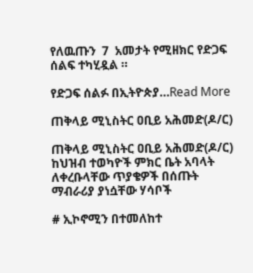የለዉጡን  7  አመታት የሚዘክር የድጋፍ ሰልፍ ተካሂዷል ።

የድጋፍ ሰልፉ በኢትዮጵያ…Read More

ጠቅላይ ሚኒስትር ዐቢይ አሕመድ(ዶ/ር)

ጠቅላይ ሚኒስትር ዐቢይ አሕመድ(ዶ/ር) ከህዝብ ተወካዮች ምክር ቤት አባላት ለቀረቡላቸው ጥያቄዎች በሰጡት ማብራሪያ ያነሷቸው ሃሳቦች

# ኢኮኖሚን በተመለከተ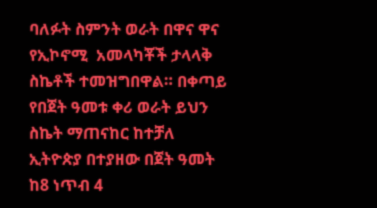ባለፉት ስምንት ወራት በዋና ዋና የኢኮኖሚ  አመላካቾች ታላላቅ ስኬቶች ተመዝግበዋል። በቀጣይ የበጀት ዓመቱ ቀሪ ወራት ይህን ስኬት ማጠናከር ከተቻለ ኢትዮጵያ በተያዘው በጀት ዓመት ከ8 ነጥብ 4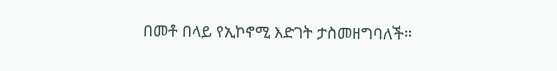በመቶ በላይ የኢኮኖሚ እድገት ታስመዘግባለች።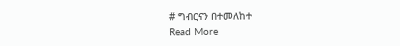# ግብርናን በተመለከተ
Read More